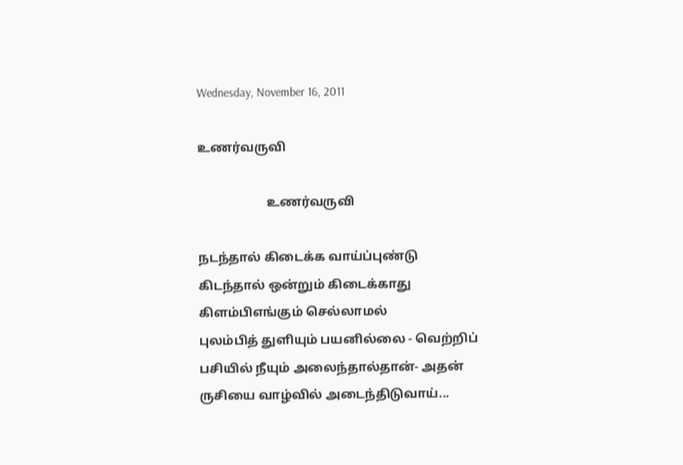Wednesday, November 16, 2011

உணர்வருவி

                      உணர்வருவி

நடந்தால் கிடைக்க வாய்ப்புண்டு
கிடந்தால் ஒன்றும் கிடைக்காது
கிளம்பிஎங்கும் செல்லாமல்
புலம்பித் துளியும் பயனில்லை - வெற்றிப்
பசியில் நீயும் அலைந்தால்தான்- அதன்
ருசியை வாழ்வில் அடைந்திடுவாய்...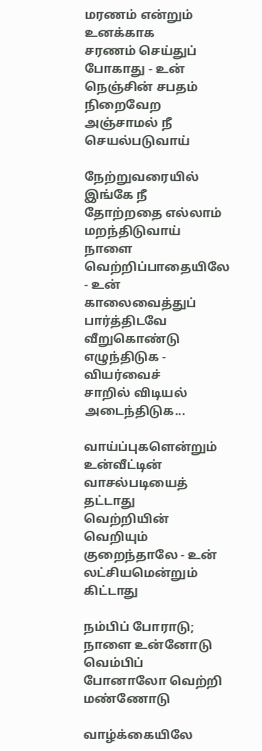மரணம் என்றும் உனக்காக
சரணம் செய்துப் போகாது - உன்
நெஞ்சின் சபதம் நிறைவேற
அஞ்சாமல் நீ செயல்படுவாய்

நேற்றுவரையில் இங்கே நீ
தோற்றதை எல்லாம் மறந்திடுவாய்
நாளை வெற்றிப்பாதையிலே - உன்
காலைவைத்துப் பார்த்திடவே
வீறுகொண்டு எழுந்திடுக - வியர்வைச்
சாறில் விடியல் அடைந்திடுக...

வாய்ப்புகளென்றும்  உன்வீட்டின்
வாசல்படியைத் தட்டாது
வெற்றியின் வெறியும் குறைந்தாலே - உன்
லட்சியமென்றும் கிட்டாது

நம்பிப் போராடு; நாளை உன்னோடு
வெம்பிப் போனாலோ வெற்றி மண்ணோடு

வாழ்க்கையிலே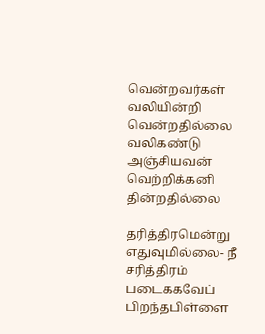வென்றவர்கள்
வலியின்றி வென்றதில்லை
வலிகண்டு அஞ்சியவன்
வெற்றிக்கனி தின்றதில்லை

தரித்திரமென்று எதுவுமில்லை- நீ
சரித்திரம் படைககவேப்  பிறந்தபிள்ளை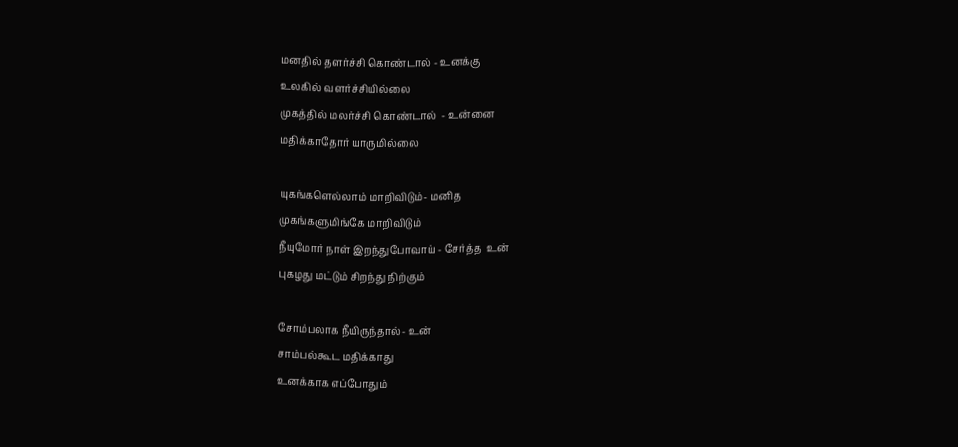மனதில் தளர்ச்சி கொண்டால் - உனக்கு
உலகில் வளர்ச்சியில்லை
முகத்தில் மலர்ச்சி கொண்டால்  - உன்னை
மதிக்காதோர் யாருமில்லை

யுகங்களெல்லாம் மாறிவிடும்- மனித
முகங்களுமிங்கே மாறிவிடும்
நீயுமோர் நாள் இறந்துபோவாய் - சேர்த்த  உன்
புகழது மட்டும் சிறந்து நிற்கும்

சோம்பலாக நீயிருந்தால்- உன்
சாம்பல்கூட மதிக்காது
உனக்காக எப்போதும்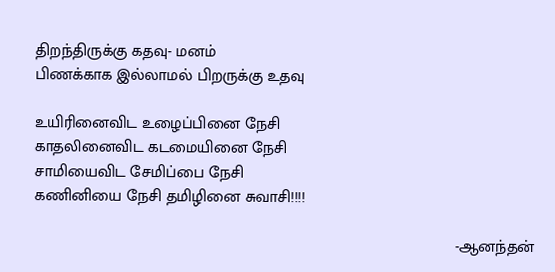திறந்திருக்கு கதவு- மனம்
பிணக்காக இல்லாமல் பிறருக்கு உதவு

உயிரினைவிட உழைப்பினை நேசி
காதலினைவிட கடமையினை நேசி
சாமியைவிட சேமிப்பை நேசி
கணினியை நேசி தமிழினை சுவாசி!!!!

                                                                                              -ஆனந்தன்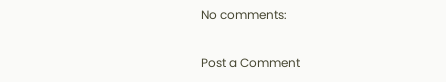No comments:

Post a Comment